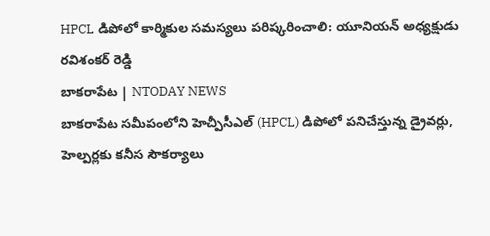HPCL డిపోలో కార్మికుల సమస్యలు పరిష్కరించాలి: యూనియన్ అధ్యక్షుడు రవిశంకర్ రెడ్డి
బాకరాపేట | NTODAY NEWS
బాకరాపేట సమీపంలోని హెచ్పీసీఎల్ (HPCL) డిపోలో పనిచేస్తున్న డ్రైవర్లు, హెల్పర్లకు కనీస సౌకర్యాలు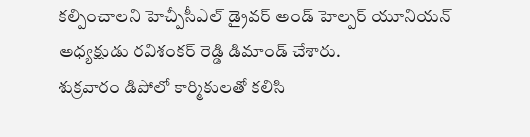కల్పించాలని హెచ్పీసీఎల్ డ్రైవర్ అండ్ హెల్పర్ యూనియన్ అధ్యక్షుడు రవిశంకర్ రెడ్డి డిమాండ్ చేశారు.
శుక్రవారం డిపోలో కార్మికులతో కలిసి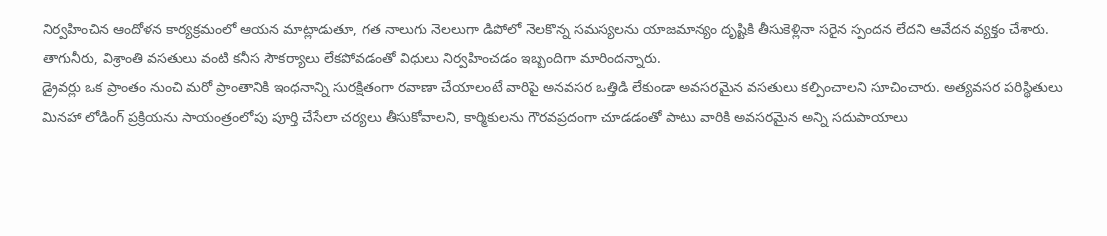నిర్వహించిన ఆందోళన కార్యక్రమంలో ఆయన మాట్లాడుతూ, గత నాలుగు నెలలుగా డిపోలో నెలకొన్న సమస్యలను యాజమాన్యం దృష్టికి తీసుకెళ్లినా సరైన స్పందన లేదని ఆవేదన వ్యక్తం చేశారు. తాగునీరు, విశ్రాంతి వసతులు వంటి కనీస సౌకర్యాలు లేకపోవడంతో విధులు నిర్వహించడం ఇబ్బందిగా మారిందన్నారు.
డ్రైవర్లు ఒక ప్రాంతం నుంచి మరో ప్రాంతానికి ఇంధనాన్ని సురక్షితంగా రవాణా చేయాలంటే వారిపై అనవసర ఒత్తిడి లేకుండా అవసరమైన వసతులు కల్పించాలని సూచించారు. అత్యవసర పరిస్థితులు మినహా లోడింగ్ ప్రక్రియను సాయంత్రంలోపు పూర్తి చేసేలా చర్యలు తీసుకోవాలని, కార్మికులను గౌరవప్రదంగా చూడడంతో పాటు వారికి అవసరమైన అన్ని సదుపాయాలు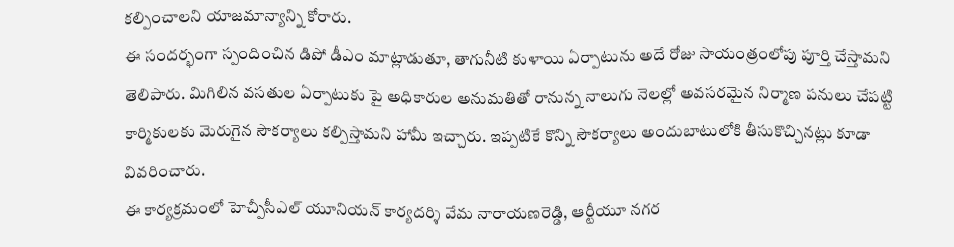కల్పించాలని యాజమాన్యాన్ని కోరారు.
ఈ సందర్భంగా స్పందించిన డిపో డీఎం మాట్లాడుతూ, తాగునీటి కుళాయి ఏర్పాటును అదే రోజు సాయంత్రంలోపు పూర్తి చేస్తామని తెలిపారు. మిగిలిన వసతుల ఏర్పాటుకు పై అధికారుల అనుమతితో రానున్న నాలుగు నెలల్లో అవసరమైన నిర్మాణ పనులు చేపట్టి కార్మికులకు మెరుగైన సౌకర్యాలు కల్పిస్తామని హామీ ఇచ్చారు. ఇప్పటికే కొన్ని సౌకర్యాలు అందుబాటులోకి తీసుకొచ్చినట్లు కూడా వివరించారు.
ఈ కార్యక్రమంలో హెచ్పీసీఎల్ యూనియన్ కార్యదర్శి వేమ నారాయణరెడ్డి, ఆర్టీయూ నగర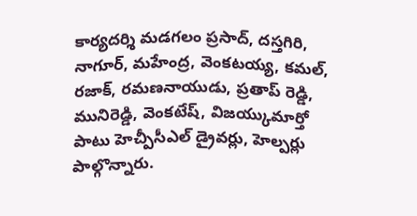కార్యదర్శి మడగలం ప్రసాద్, దస్తగిరి, నాగూర్, మహేంద్ర, వెంకటయ్య, కమల్, రజాక్, రమణనాయుడు, ప్రతాప్ రెడ్డి, మునిరెడ్డి, వెంకటేష్, విజయ్కుమార్తో పాటు హెచ్పీసీఎల్ డ్రైవర్లు, హెల్పర్లు పాల్గొన్నారు.